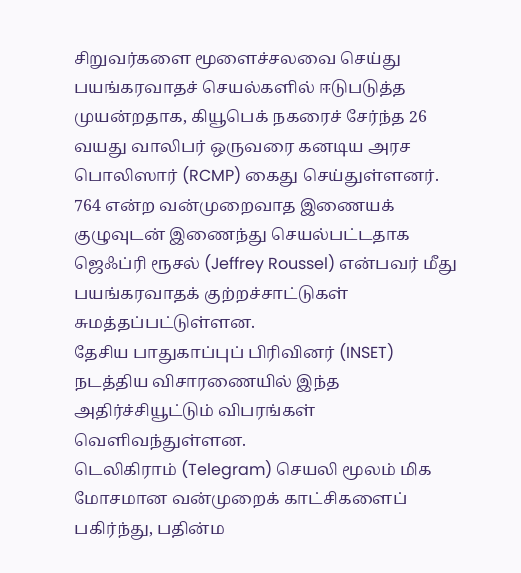சிறுவர்களை மூளைச்சலவை செய்து பயங்கரவாதச் செயல்களில் ஈடுபடுத்த முயன்றதாக, கியூபெக் நகரைச் சேர்ந்த 26 வயது வாலிபர் ஒருவரை கனடிய அரச பொலிஸார் (RCMP) கைது செய்துள்ளனர்.
764 என்ற வன்முறைவாத இணையக் குழுவுடன் இணைந்து செயல்பட்டதாக ஜெஃப்ரி ரூசல் (Jeffrey Roussel) என்பவர் மீது பயங்கரவாதக் குற்றச்சாட்டுகள் சுமத்தப்பட்டுள்ளன.
தேசிய பாதுகாப்புப் பிரிவினர் (INSET) நடத்திய விசாரணையில் இந்த அதிர்ச்சியூட்டும் விபரங்கள் வெளிவந்துள்ளன.
டெலிகிராம் (Telegram) செயலி மூலம் மிக மோசமான வன்முறைக் காட்சிகளைப் பகிர்ந்து, பதின்ம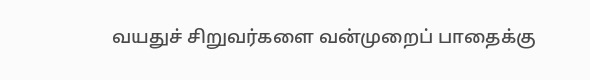வயதுச் சிறுவர்களை வன்முறைப் பாதைக்கு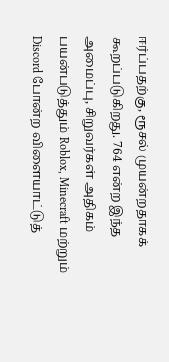ஈர்ப்பதற்கு, ரூசல் முயன்றதாகக் கூறப்படுகிறது. 764 என்ற இந்த அமைப்பு, சிறுவர்கள் அதிகம் பயன்படுத்தும் Roblox, Minecraft மற்றும் Discord போன்ற விளையாட்டுத்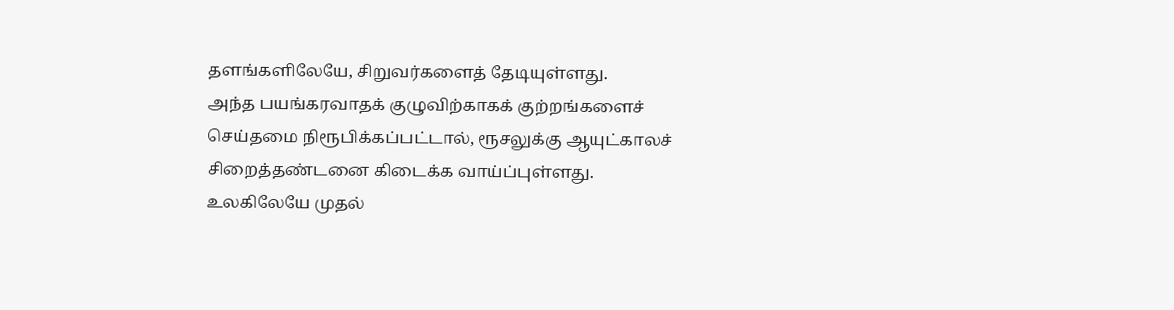தளங்களிலேயே, சிறுவர்களைத் தேடியுள்ளது.
அந்த பயங்கரவாதக் குழுவிற்காகக் குற்றங்களைச் செய்தமை நிரூபிக்கப்பட்டால், ரூசலுக்கு ஆயுட்காலச் சிறைத்தண்டனை கிடைக்க வாய்ப்புள்ளது.
உலகிலேயே முதல்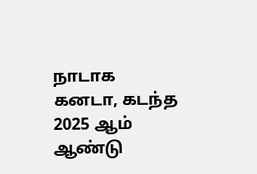நாடாக கனடா, கடந்த 2025 ஆம் ஆண்டு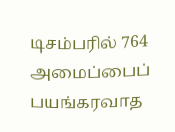டிசம்பரில் 764 அமைப்பைப் பயங்கரவாத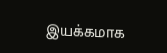இயக்கமாக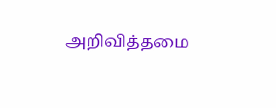அறிவித்தமை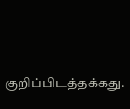குறிப்பிடத்தக்கது.